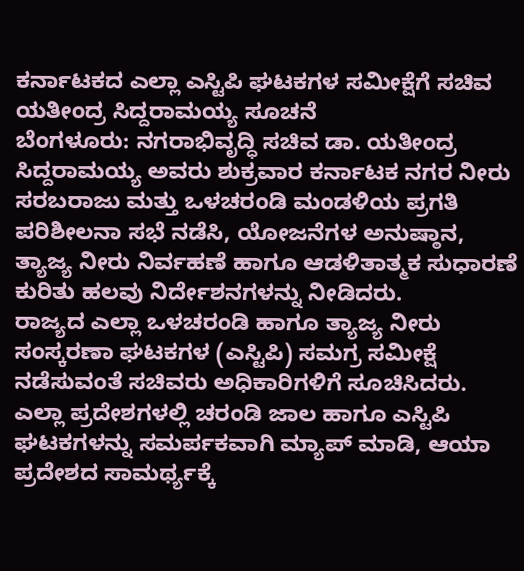ಕರ್ನಾಟಕದ ಎಲ್ಲಾ ಎಸ್ಟಿಪಿ ಘಟಕಗಳ ಸಮೀಕ್ಷೆಗೆ ಸಚಿವ ಯತೀಂದ್ರ ಸಿದ್ದರಾಮಯ್ಯ ಸೂಚನೆ
ಬೆಂಗಳೂರು: ನಗರಾಭಿವೃದ್ಧಿ ಸಚಿವ ಡಾ. ಯತೀಂದ್ರ ಸಿದ್ದರಾಮಯ್ಯ ಅವರು ಶುಕ್ರವಾರ ಕರ್ನಾಟಕ ನಗರ ನೀರು ಸರಬರಾಜು ಮತ್ತು ಒಳಚರಂಡಿ ಮಂಡಳಿಯ ಪ್ರಗತಿ ಪರಿಶೀಲನಾ ಸಭೆ ನಡೆಸಿ, ಯೋಜನೆಗಳ ಅನುಷ್ಠಾನ, ತ್ಯಾಜ್ಯ ನೀರು ನಿರ್ವಹಣೆ ಹಾಗೂ ಆಡಳಿತಾತ್ಮಕ ಸುಧಾರಣೆ ಕುರಿತು ಹಲವು ನಿರ್ದೇಶನಗಳನ್ನು ನೀಡಿದರು.
ರಾಜ್ಯದ ಎಲ್ಲಾ ಒಳಚರಂಡಿ ಹಾಗೂ ತ್ಯಾಜ್ಯ ನೀರು ಸಂಸ್ಕರಣಾ ಘಟಕಗಳ (ಎಸ್ಟಿಪಿ) ಸಮಗ್ರ ಸಮೀಕ್ಷೆ ನಡೆಸುವಂತೆ ಸಚಿವರು ಅಧಿಕಾರಿಗಳಿಗೆ ಸೂಚಿಸಿದರು. ಎಲ್ಲಾ ಪ್ರದೇಶಗಳಲ್ಲಿ ಚರಂಡಿ ಜಾಲ ಹಾಗೂ ಎಸ್ಟಿಪಿ ಘಟಕಗಳನ್ನು ಸಮರ್ಪಕವಾಗಿ ಮ್ಯಾಪ್ ಮಾಡಿ, ಆಯಾ ಪ್ರದೇಶದ ಸಾಮರ್ಥ್ಯಕ್ಕೆ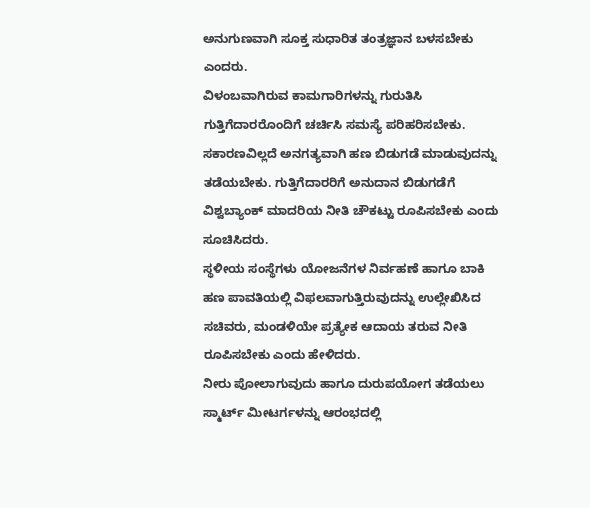ಅನುಗುಣವಾಗಿ ಸೂಕ್ತ ಸುಧಾರಿತ ತಂತ್ರಜ್ಞಾನ ಬಳಸಬೇಕು ಎಂದರು.
ವಿಳಂಬವಾಗಿರುವ ಕಾಮಗಾರಿಗಳನ್ನು ಗುರುತಿಸಿ ಗುತ್ತಿಗೆದಾರರೊಂದಿಗೆ ಚರ್ಚಿಸಿ ಸಮಸ್ಯೆ ಪರಿಹರಿಸಬೇಕು. ಸಕಾರಣವಿಲ್ಲದೆ ಅನಗತ್ಯವಾಗಿ ಹಣ ಬಿಡುಗಡೆ ಮಾಡುವುದನ್ನು ತಡೆಯಬೇಕು. ಗುತ್ತಿಗೆದಾರರಿಗೆ ಅನುದಾನ ಬಿಡುಗಡೆಗೆ ವಿಶ್ವಬ್ಯಾಂಕ್ ಮಾದರಿಯ ನೀತಿ ಚೌಕಟ್ಟು ರೂಪಿಸಬೇಕು ಎಂದು ಸೂಚಿಸಿದರು.
ಸ್ಥಳೀಯ ಸಂಸ್ಥೆಗಳು ಯೋಜನೆಗಳ ನಿರ್ವಹಣೆ ಹಾಗೂ ಬಾಕಿ ಹಣ ಪಾವತಿಯಲ್ಲಿ ವಿಫಲವಾಗುತ್ತಿರುವುದನ್ನು ಉಲ್ಲೇಖಿಸಿದ ಸಚಿವರು, ಮಂಡಳಿಯೇ ಪ್ರತ್ಯೇಕ ಆದಾಯ ತರುವ ನೀತಿ ರೂಪಿಸಬೇಕು ಎಂದು ಹೇಳಿದರು.
ನೀರು ಪೋಲಾಗುವುದು ಹಾಗೂ ದುರುಪಯೋಗ ತಡೆಯಲು ಸ್ಮಾರ್ಟ್ ಮೀಟರ್ಗಳನ್ನು ಆರಂಭದಲ್ಲಿ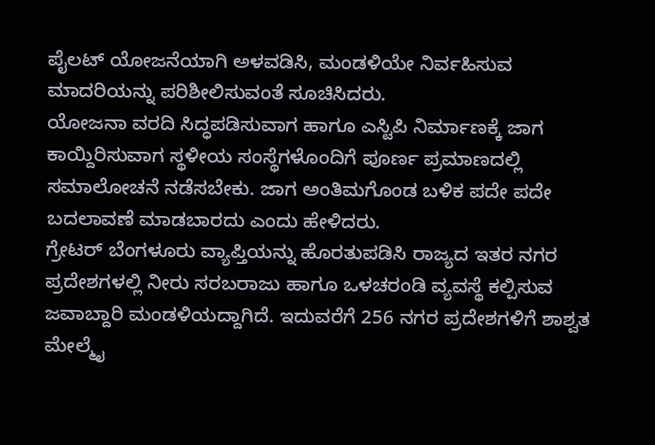ಪೈಲಟ್ ಯೋಜನೆಯಾಗಿ ಅಳವಡಿಸಿ, ಮಂಡಳಿಯೇ ನಿರ್ವಹಿಸುವ ಮಾದರಿಯನ್ನು ಪರಿಶೀಲಿಸುವಂತೆ ಸೂಚಿಸಿದರು.
ಯೋಜನಾ ವರದಿ ಸಿದ್ಧಪಡಿಸುವಾಗ ಹಾಗೂ ಎಸ್ಟಿಪಿ ನಿರ್ಮಾಣಕ್ಕೆ ಜಾಗ ಕಾಯ್ದಿರಿಸುವಾಗ ಸ್ಥಳೀಯ ಸಂಸ್ಥೆಗಳೊಂದಿಗೆ ಪೂರ್ಣ ಪ್ರಮಾಣದಲ್ಲಿ ಸಮಾಲೋಚನೆ ನಡೆಸಬೇಕು. ಜಾಗ ಅಂತಿಮಗೊಂಡ ಬಳಿಕ ಪದೇ ಪದೇ ಬದಲಾವಣೆ ಮಾಡಬಾರದು ಎಂದು ಹೇಳಿದರು.
ಗ್ರೇಟರ್ ಬೆಂಗಳೂರು ವ್ಯಾಪ್ತಿಯನ್ನು ಹೊರತುಪಡಿಸಿ ರಾಜ್ಯದ ಇತರ ನಗರ ಪ್ರದೇಶಗಳಲ್ಲಿ ನೀರು ಸರಬರಾಜು ಹಾಗೂ ಒಳಚರಂಡಿ ವ್ಯವಸ್ಥೆ ಕಲ್ಪಿಸುವ ಜವಾಬ್ದಾರಿ ಮಂಡಳಿಯದ್ದಾಗಿದೆ. ಇದುವರೆಗೆ 256 ನಗರ ಪ್ರದೇಶಗಳಿಗೆ ಶಾಶ್ವತ ಮೇಲ್ಮೈ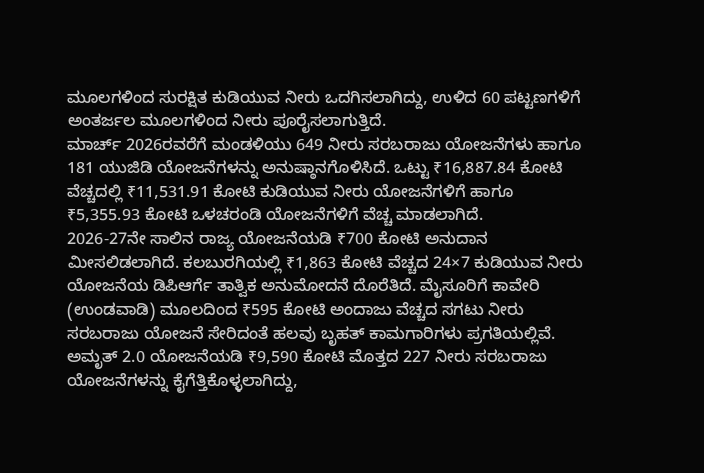ಮೂಲಗಳಿಂದ ಸುರಕ್ಷಿತ ಕುಡಿಯುವ ನೀರು ಒದಗಿಸಲಾಗಿದ್ದು, ಉಳಿದ 60 ಪಟ್ಟಣಗಳಿಗೆ ಅಂತರ್ಜಲ ಮೂಲಗಳಿಂದ ನೀರು ಪೂರೈಸಲಾಗುತ್ತಿದೆ.
ಮಾರ್ಚ್ 2026ರವರೆಗೆ ಮಂಡಳಿಯು 649 ನೀರು ಸರಬರಾಜು ಯೋಜನೆಗಳು ಹಾಗೂ 181 ಯುಜಿಡಿ ಯೋಜನೆಗಳನ್ನು ಅನುಷ್ಠಾನಗೊಳಿಸಿದೆ. ಒಟ್ಟು ₹16,887.84 ಕೋಟಿ ವೆಚ್ಚದಲ್ಲಿ ₹11,531.91 ಕೋಟಿ ಕುಡಿಯುವ ನೀರು ಯೋಜನೆಗಳಿಗೆ ಹಾಗೂ ₹5,355.93 ಕೋಟಿ ಒಳಚರಂಡಿ ಯೋಜನೆಗಳಿಗೆ ವೆಚ್ಚ ಮಾಡಲಾಗಿದೆ.
2026-27ನೇ ಸಾಲಿನ ರಾಜ್ಯ ಯೋಜನೆಯಡಿ ₹700 ಕೋಟಿ ಅನುದಾನ ಮೀಸಲಿಡಲಾಗಿದೆ. ಕಲಬುರಗಿಯಲ್ಲಿ ₹1,863 ಕೋಟಿ ವೆಚ್ಚದ 24×7 ಕುಡಿಯುವ ನೀರು ಯೋಜನೆಯ ಡಿಪಿಆರ್ಗೆ ತಾತ್ವಿಕ ಅನುಮೋದನೆ ದೊರೆತಿದೆ. ಮೈಸೂರಿಗೆ ಕಾವೇರಿ (ಉಂಡವಾಡಿ) ಮೂಲದಿಂದ ₹595 ಕೋಟಿ ಅಂದಾಜು ವೆಚ್ಚದ ಸಗಟು ನೀರು ಸರಬರಾಜು ಯೋಜನೆ ಸೇರಿದಂತೆ ಹಲವು ಬೃಹತ್ ಕಾಮಗಾರಿಗಳು ಪ್ರಗತಿಯಲ್ಲಿವೆ.
ಅಮೃತ್ 2.0 ಯೋಜನೆಯಡಿ ₹9,590 ಕೋಟಿ ಮೊತ್ತದ 227 ನೀರು ಸರಬರಾಜು ಯೋಜನೆಗಳನ್ನು ಕೈಗೆತ್ತಿಕೊಳ್ಳಲಾಗಿದ್ದು,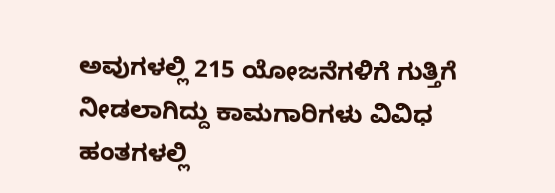ಅವುಗಳಲ್ಲಿ 215 ಯೋಜನೆಗಳಿಗೆ ಗುತ್ತಿಗೆ ನೀಡಲಾಗಿದ್ದು ಕಾಮಗಾರಿಗಳು ವಿವಿಧ ಹಂತಗಳಲ್ಲಿ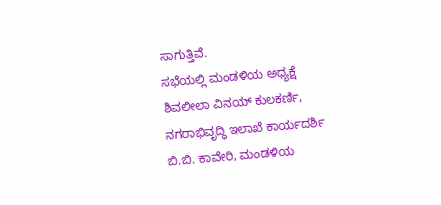ಸಾಗುತ್ತಿವೆ.
ಸಭೆಯಲ್ಲಿ ಮಂಡಳಿಯ ಅಧ್ಯಕ್ಷೆ ಶಿವಲೀಲಾ ವಿನಯ್ ಕುಲಕರ್ಣಿ, ನಗರಾಭಿವೃದ್ಧಿ ಇಲಾಖೆ ಕಾರ್ಯದರ್ಶಿ ಬಿ.ಬಿ. ಕಾವೇರಿ, ಮಂಡಳಿಯ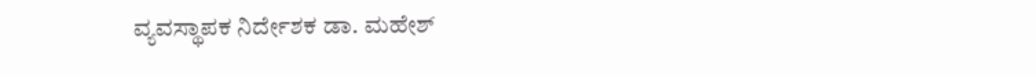ವ್ಯವಸ್ಥಾಪಕ ನಿರ್ದೇಶಕ ಡಾ. ಮಹೇಶ್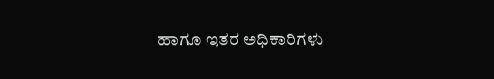ಹಾಗೂ ಇತರ ಅಧಿಕಾರಿಗಳು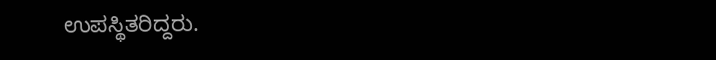ಉಪಸ್ಥಿತರಿದ್ದರು.